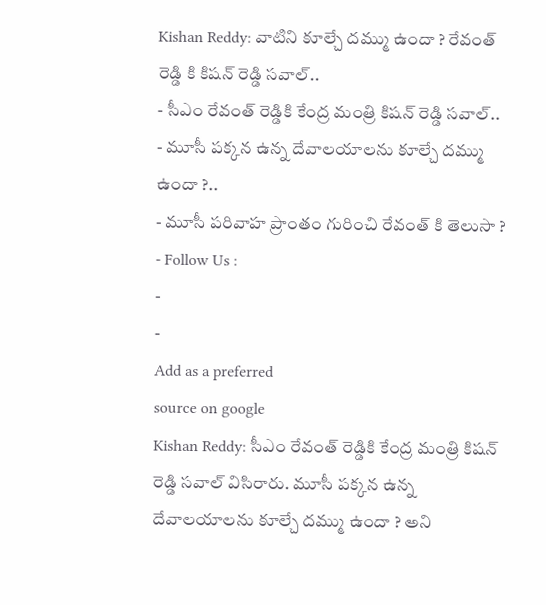Kishan Reddy: వాటిని కూల్చే దమ్ము ఉందా ? రేవంత్ రెడ్డి కి కిషన్ రెడ్డి సవాల్..
- సీఎం రేవంత్ రెడ్డికి కేంద్ర మంత్రి కిషన్ రెడ్డి సవాల్..
- మూసీ పక్కన ఉన్న దేవాలయాలను కూల్చే దమ్ము ఉందా ?..
- మూసీ పరివాహ ప్రాంతం గురించి రేవంత్ కి తెలుసా ?
- Follow Us :
-
-
Add as a preferred
source on google
Kishan Reddy: సీఎం రేవంత్ రెడ్డికి కేంద్ర మంత్రి కిషన్ రెడ్డి సవాల్ విసిరారు. మూసీ పక్కన ఉన్న దేవాలయాలను కూల్చే దమ్ము ఉందా ? అని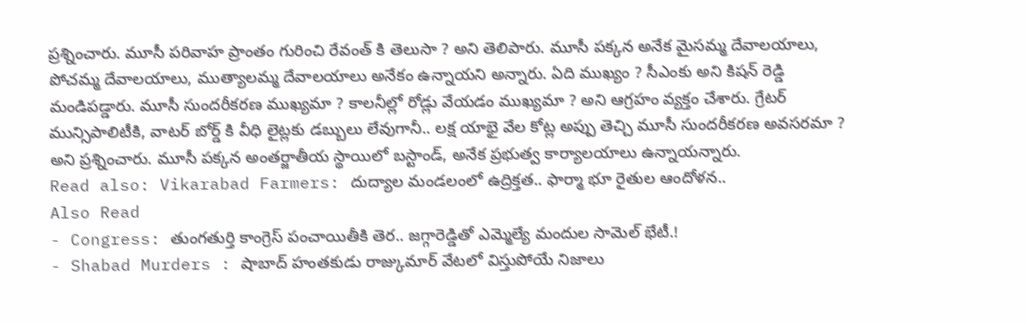ప్రశ్నించారు. మూసీ పరివాహ ప్రాంతం గురించి రేవంత్ కి తెలుసా ? అని తెలిపారు. మూసీ పక్కన అనేక మైసమ్మ దేవాలయాలు, పోచమ్మ దేవాలయాలు, ముత్యాలమ్మ దేవాలయాలు అనేకం ఉన్నాయని అన్నారు. ఏది ముఖ్యం ? సీఎంకు అని కిషన్ రెడ్డి మండిపడ్డారు. మూసీ సుందరీకరణ ముఖ్యమా ? కాలనీల్లో రోడ్లు వేయడం ముఖ్యమా ? అని ఆగ్రహం వ్యక్తం చేశారు. గ్రేటర్ మున్సిపాలిటీకి, వాటర్ బోర్డ్ కి వీధి లైట్లకు డబ్బులు లేవుగానీ.. లక్ష యాభై వేల కోట్ల అప్పు తెచ్చి మూసీ సుందరీకరణ అవసరమా ? అని ప్రశ్నించారు. మూసీ పక్కన అంతర్జాతీయ స్థాయిలో బస్టాండ్, అనేక ప్రభుత్వ కార్యాలయాలు ఉన్నాయన్నారు.
Read also: Vikarabad Farmers: దుద్యాల మండలంలో ఉద్రిక్తత.. ఫార్మా భూ రైతుల ఆందోళన..
Also Read
- Congress: తుంగతుర్తి కాంగ్రెస్ పంచాయితీకి తెర.. జగ్గారెడ్డితో ఎమ్మెల్యే మందుల సామెల్ భేటీ.!
- Shabad Murders : షాబాద్ హంతకుడు రాజ్కుమార్ వేటలో విస్తుపోయే నిజాలు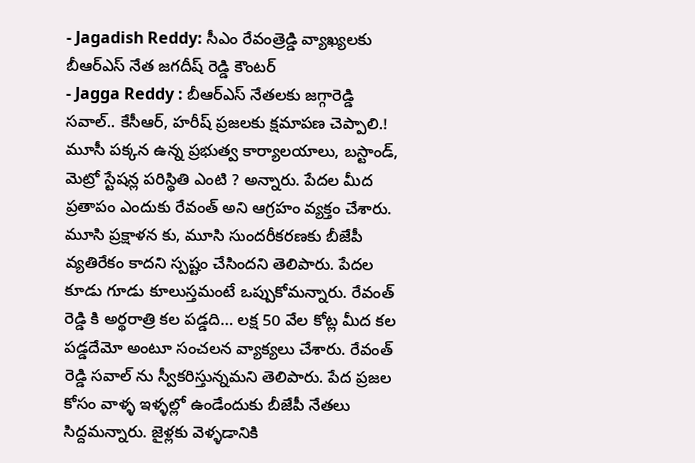- Jagadish Reddy: సీఎం రేవంత్రెడ్డి వ్యాఖ్యలకు బీఆర్ఎస్ నేత జగదీష్ రెడ్డి కౌంటర్
- Jagga Reddy : బీఆర్ఎస్ నేతలకు జగ్గారెడ్డి సవాల్.. కేసీఆర్, హరీష్ ప్రజలకు క్షమాపణ చెప్పాలి.!
మూసీ పక్కన ఉన్న ప్రభుత్వ కార్యాలయాలు, బస్టాండ్, మెట్రో స్టేషన్ల పరిస్థితి ఎంటి ? అన్నారు. పేదల మీద ప్రతాపం ఎందుకు రేవంత్ అని ఆగ్రహం వ్యక్తం చేశారు. మూసి ప్రక్షాళన కు, మూసి సుందరీకరణకు బీజేపీ వ్యతిరేకం కాదని స్పష్టం చేసిందని తెలిపారు. పేదల కూడు గూడు కూలుస్తమంటే ఒప్పుకోమన్నారు. రేవంత్ రెడ్డి కి అర్థరాత్రి కల పడ్డది… లక్ష 50 వేల కోట్ల మీద కల పడ్డదేమో అంటూ సంచలన వ్యాక్యలు చేశారు. రేవంత్ రెడ్డి సవాల్ ను స్వీకరిస్తున్నమని తెలిపారు. పేద ప్రజల కోసం వాళ్ళ ఇళ్ళల్లో ఉండేందుకు బీజేపీ నేతలు సిద్దమన్నారు. జైళ్లకు వెళ్ళడానికి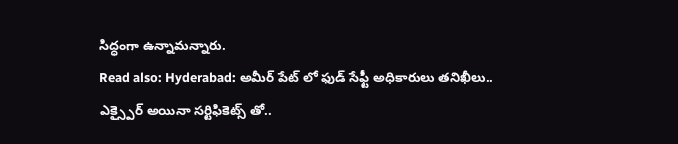సిద్ధంగా ఉన్నామన్నారు.
Read also: Hyderabad: అమీర్ పేట్ లో ఫుడ్ సేఫ్టీ అధికారులు తనిఖీలు.. ఎక్స్పైర్ అయినా సర్టిఫికెట్స్ తో..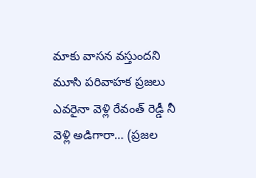మాకు వాసన వస్తుందని మూసి పరివాహక ప్రజలు ఎవరైనా వెళ్లి రేవంత్ రెడ్డీ నీ వెళ్లి అడిగారా… (ప్రజల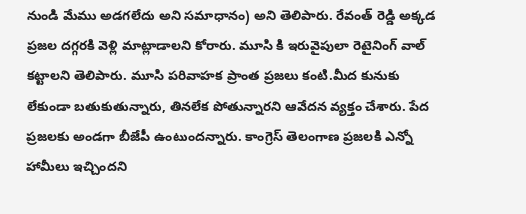నుండి మేము అడగలేదు అని సమాధానం) అని తెలిపారు. రేవంత్ రెడ్డి అక్కడ ప్రజల దగ్గరకి వెళ్లి మాట్లాడాలని కోరారు. మూసి కి ఇరువైపులా రెటైనింగ్ వాల్ కట్టాలని తెలిపారు. మూసి పరివాహక ప్రాంత ప్రజలు కంటి.మీద కునుకు లేకుండా బతుకుతున్నారు, తినలేక పోతున్నారని ఆవేదన వ్యక్తం చేశారు. పేద ప్రజలకు అండగా బీజేపీ ఉంటుందన్నారు. కాంగ్రెస్ తెలంగాణ ప్రజలకి ఎన్నో హామీలు ఇచ్చిందని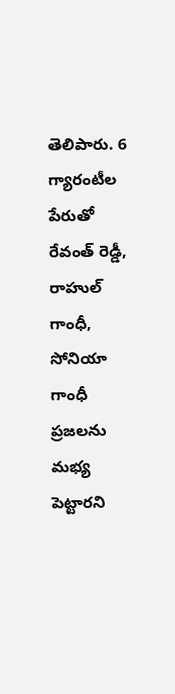తెలిపారు. 6 గ్యారంటీల పేరుతో రేవంత్ రెడ్డీ, రాహుల్ గాంధీ, సోనియా గాంధీ ప్రజలను మభ్య పెట్టారని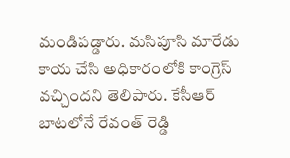మండిపడ్డారు. మసిపూసి మారేడు కాయ చేసి అధికారంలోకి కాంగ్రెస్ వచ్చిందని తెలిపారు. కేసీఆర్ బాటలోనే రేవంత్ రెడ్డి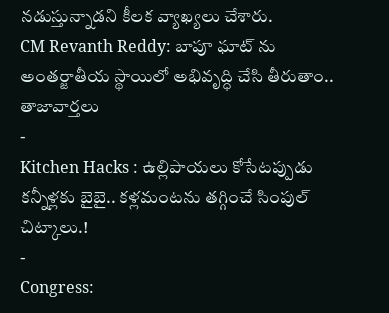నడుస్తున్నాడని కీలక వ్యాఖ్యలు చేశారు.
CM Revanth Reddy: బాపూ ఘాట్ ను అంతర్జాతీయ స్థాయిలో అభివృద్ధి చేసి తీరుతాం..
తాజావార్తలు
-
Kitchen Hacks : ఉల్లిపాయలు కోసేటప్పుడు కన్నీళ్లకు బైబై.. కళ్లమంటను తగ్గించే సింపుల్ చిట్కాలు.!
-
Congress: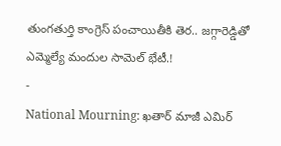తుంగతుర్తి కాంగ్రెస్ పంచాయితీకి తెర.. జగ్గారెడ్డితో ఎమ్మెల్యే మందుల సామెల్ భేటీ.!
-
National Mourning: ఖతార్ మాజీ ఎమిర్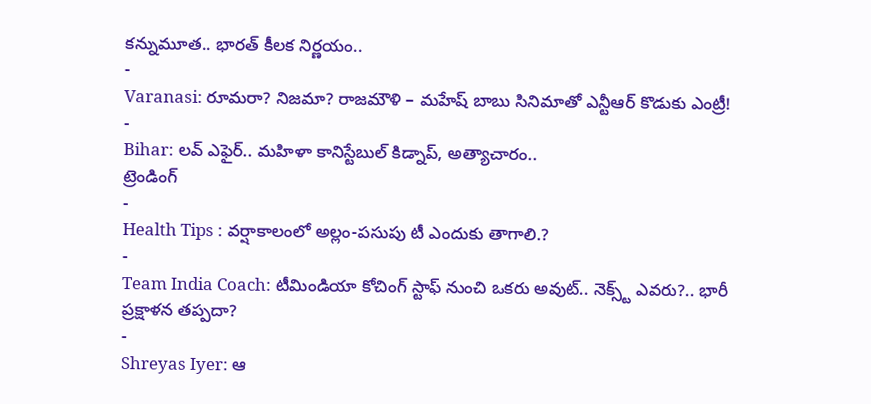కన్నుమూత.. భారత్ కీలక నిర్ణయం..
-
Varanasi: రూమరా? నిజమా? రాజమౌళి – మహేష్ బాబు సినిమాతో ఎన్టీఆర్ కొడుకు ఎంట్రీ!
-
Bihar: లవ్ ఎఫైర్.. మహిళా కానిస్టేబుల్ కిడ్నాప్, అత్యాచారం..
ట్రెండింగ్
-
Health Tips : వర్షాకాలంలో అల్లం-పసుపు టీ ఎందుకు తాగాలి.?
-
Team India Coach: టీమిండియా కోచింగ్ స్టాఫ్ నుంచి ఒకరు అవుట్.. నెక్స్ట్ ఎవరు?.. భారీ ప్రక్షాళన తప్పదా?
-
Shreyas Iyer: ఆ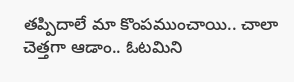తప్పిదాలే మా కొంపముంచాయి.. చాలా చెత్తగా ఆడాం.. ఓటమిని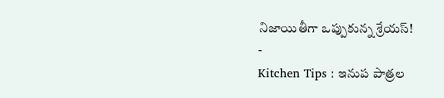నిజాయితీగా ఒప్పుకున్న శ్రేయస్!
-
Kitchen Tips : ఇనుప పాత్రల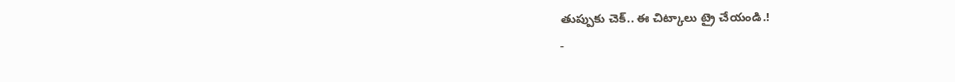తుప్పుకు చెక్.. ఈ చిట్కాలు ట్రై చేయండి.!
-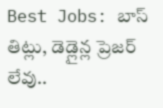Best Jobs: బాస్ తిట్లు, డెడ్లైన్ల ప్రెజర్ లేవు..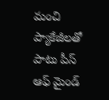మంచి ప్యాకేజీలతో పాటు పీస్ ఆఫ్ మైండ్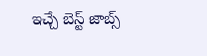ఇచ్చే బెస్ట్ జాబ్స్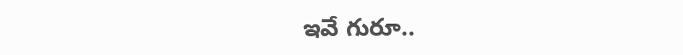ఇవే గురూ..